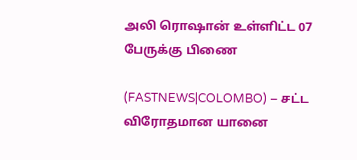அலி ரொஷான் உள்ளிட்ட 07 பேருக்கு பிணை

(FASTNEWS|COLOMBO) – சட்ட விரோதமான யானை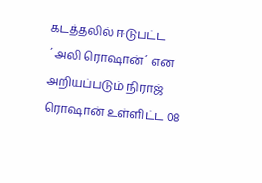கடத்தலில் ஈடுபட்ட ´அலி ரொஷான்´ என அறியப்படும் நிராஜ் ரொஷான் உள்ளிட்ட 08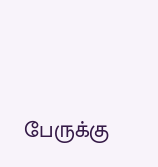பேருக்கு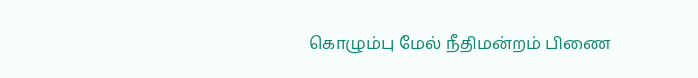கொழும்பு மேல் நீதிமன்றம் பிணை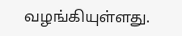வழங்கியுள்ளது.